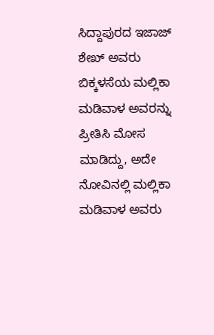ಸಿದ್ದಾಪುರದ ಇಜಾಜ್ ಶೇಖ್ ಅವರು ಬಿಕ್ಕಳಸೆಯ ಮಲ್ಲಿಕಾ ಮಡಿವಾಳ ಅವರನ್ನು ಪ್ರೀತಿಸಿ ಮೋಸ ಮಾಡಿದ್ದು, ಅದೇ ನೋವಿನಲ್ಲಿ ಮಲ್ಲಿಕಾ ಮಡಿವಾಳ ಅವರು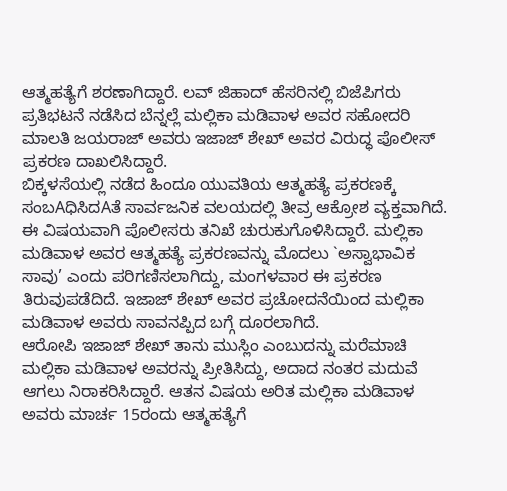ಆತ್ಮಹತ್ಯೆಗೆ ಶರಣಾಗಿದ್ದಾರೆ. ಲವ್ ಜಿಹಾದ್ ಹೆಸರಿನಲ್ಲಿ ಬಿಜೆಪಿಗರು ಪ್ರತಿಭಟನೆ ನಡೆಸಿದ ಬೆನ್ನಲ್ಲೆ ಮಲ್ಲಿಕಾ ಮಡಿವಾಳ ಅವರ ಸಹೋದರಿ ಮಾಲತಿ ಜಯರಾಜ್ ಅವರು ಇಜಾಜ್ ಶೇಖ್ ಅವರ ವಿರುದ್ಧ ಪೊಲೀಸ್ ಪ್ರಕರಣ ದಾಖಲಿಸಿದ್ದಾರೆ.
ಬಿಕ್ಕಳಸೆಯಲ್ಲಿ ನಡೆದ ಹಿಂದೂ ಯುವತಿಯ ಆತ್ಮಹತ್ಯೆ ಪ್ರಕರಣಕ್ಕೆ ಸಂಬAಧಿಸಿದAತೆ ಸಾರ್ವಜನಿಕ ವಲಯದಲ್ಲಿ ತೀವ್ರ ಆಕ್ರೋಶ ವ್ಯಕ್ತವಾಗಿದೆ. ಈ ವಿಷಯವಾಗಿ ಪೊಲೀಸರು ತನಿಖೆ ಚುರುಕುಗೊಳಿಸಿದ್ದಾರೆ. ಮಲ್ಲಿಕಾ ಮಡಿವಾಳ ಅವರ ಆತ್ಮಹತ್ಯೆ ಪ್ರಕರಣವನ್ನು ಮೊದಲು `ಅಸ್ವಾಭಾವಿಕ ಸಾವು’ ಎಂದು ಪರಿಗಣಿಸಲಾಗಿದ್ದು, ಮಂಗಳವಾರ ಈ ಪ್ರಕರಣ ತಿರುವುಪಡೆದಿದೆ. ಇಜಾಜ್ ಶೇಖ್ ಅವರ ಪ್ರಚೋದನೆಯಿಂದ ಮಲ್ಲಿಕಾ ಮಡಿವಾಳ ಅವರು ಸಾವನಪ್ಪಿದ ಬಗ್ಗೆ ದೂರಲಾಗಿದೆ.
ಆರೋಪಿ ಇಜಾಜ್ ಶೇಖ್ ತಾನು ಮುಸ್ಲಿಂ ಎಂಬುದನ್ನು ಮರೆಮಾಚಿ ಮಲ್ಲಿಕಾ ಮಡಿವಾಳ ಅವರನ್ನು ಪ್ರೀತಿಸಿದ್ದು, ಅದಾದ ನಂತರ ಮದುವೆ ಆಗಲು ನಿರಾಕರಿಸಿದ್ದಾರೆ. ಆತನ ವಿಷಯ ಅರಿತ ಮಲ್ಲಿಕಾ ಮಡಿವಾಳ ಅವರು ಮಾರ್ಚ 15ರಂದು ಆತ್ಮಹತ್ಯೆಗೆ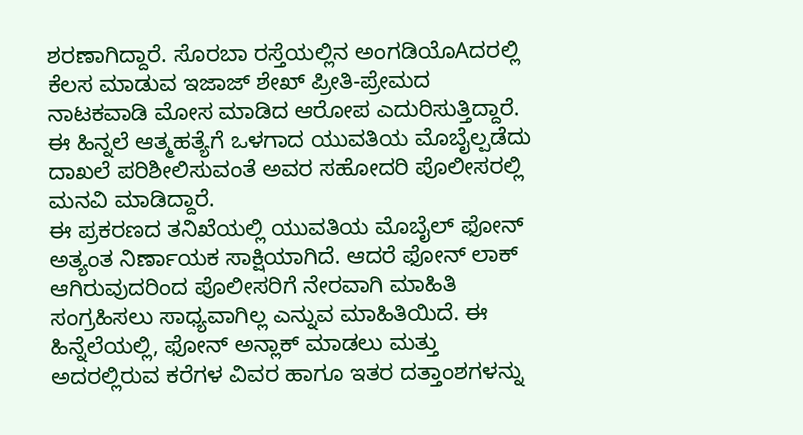ಶರಣಾಗಿದ್ದಾರೆ. ಸೊರಬಾ ರಸ್ತೆಯಲ್ಲಿನ ಅಂಗಡಿಯೊAದರಲ್ಲಿ ಕೆಲಸ ಮಾಡುವ ಇಜಾಜ್ ಶೇಖ್ ಪ್ರೀತಿ-ಪ್ರೇಮದ ನಾಟಕವಾಡಿ ಮೋಸ ಮಾಡಿದ ಆರೋಪ ಎದುರಿಸುತ್ತಿದ್ದಾರೆ. ಈ ಹಿನ್ನಲೆ ಆತ್ಮಹತ್ಯೆಗೆ ಒಳಗಾದ ಯುವತಿಯ ಮೊಬೈಲ್ಪಡೆದು ದಾಖಲೆ ಪರಿಶೀಲಿಸುವಂತೆ ಅವರ ಸಹೋದರಿ ಪೊಲೀಸರಲ್ಲಿ ಮನವಿ ಮಾಡಿದ್ದಾರೆ.
ಈ ಪ್ರಕರಣದ ತನಿಖೆಯಲ್ಲಿ ಯುವತಿಯ ಮೊಬೈಲ್ ಫೋನ್ ಅತ್ಯಂತ ನಿರ್ಣಾಯಕ ಸಾಕ್ಷಿಯಾಗಿದೆ. ಆದರೆ ಫೋನ್ ಲಾಕ್ ಆಗಿರುವುದರಿಂದ ಪೊಲೀಸರಿಗೆ ನೇರವಾಗಿ ಮಾಹಿತಿ ಸಂಗ್ರಹಿಸಲು ಸಾಧ್ಯವಾಗಿಲ್ಲ ಎನ್ನುವ ಮಾಹಿತಿಯಿದೆ. ಈ ಹಿನ್ನೆಲೆಯಲ್ಲಿ, ಫೋನ್ ಅನ್ಲಾಕ್ ಮಾಡಲು ಮತ್ತು ಅದರಲ್ಲಿರುವ ಕರೆಗಳ ವಿವರ ಹಾಗೂ ಇತರ ದತ್ತಾಂಶಗಳನ್ನು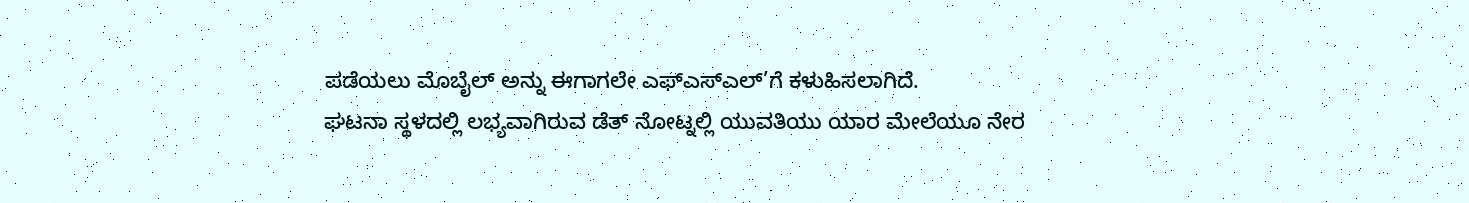ಪಡೆಯಲು ಮೊಬೈಲ್ ಅನ್ನು ಈಗಾಗಲೇ ಎಫ್ಎಸ್ಎಲ್’ಗೆ ಕಳುಹಿಸಲಾಗಿದೆ.
ಘಟನಾ ಸ್ಥಳದಲ್ಲಿ ಲಭ್ಯವಾಗಿರುವ ಡೆತ್ ನೋಟ್ನಲ್ಲಿ ಯುವತಿಯು ಯಾರ ಮೇಲೆಯೂ ನೇರ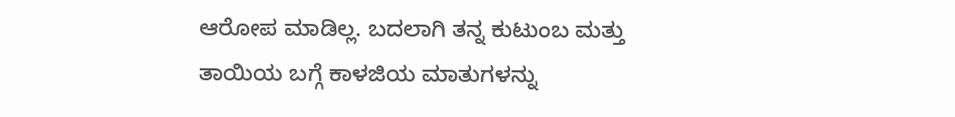ಆರೋಪ ಮಾಡಿಲ್ಲ. ಬದಲಾಗಿ ತನ್ನ ಕುಟುಂಬ ಮತ್ತು ತಾಯಿಯ ಬಗ್ಗೆ ಕಾಳಜಿಯ ಮಾತುಗಳನ್ನು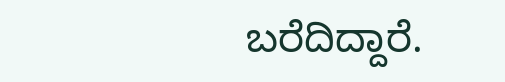ಬರೆದಿದ್ದಾರೆ.